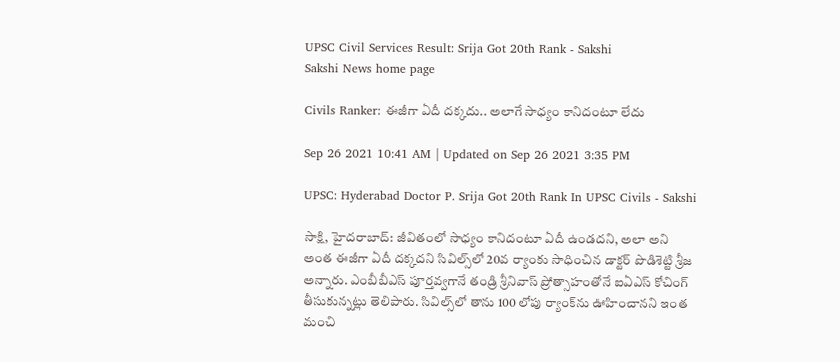UPSC Civil Services Result: Srija Got 20th Rank - Sakshi
Sakshi News home page

Civils Ranker: ఈజీగా ఏదీ దక్కదు.. అలాగే సాధ్యం కానిదంటూ లేదు

Sep 26 2021 10:41 AM | Updated on Sep 26 2021 3:35 PM

UPSC: Hyderabad Doctor P. Srija Got 20th Rank In UPSC Civils - Sakshi

సాక్షి, హైదరాబాద్‌: జీవితంలో సాధ్యం కానిదంటూ ఏదీ ఉండదని, అలా అని అంత ఈజీగా ఏదీ దక్కదని సివిల్స్‌లో 20వ ర్యాంకు సాధించిన డాక్టర్‌ పొడిశెట్టి శ్రీజ అన్నారు. ఎంబీబీఎస్‌ పూర్తవ్వగానే తండ్రి శ్రీనివాస్‌ ప్రోత్సాహంతోనే ఐఏఎస్‌ కోచింగ్‌ తీసుకున్నట్లు తెలిపారు. సివిల్స్‌లో తాను 100 లోపు ర్యాంక్‌ను ఊహించానని ఇంత మంచి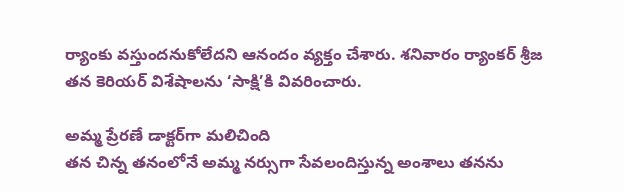ర్యాంకు వస్తుందనుకోలేదని ఆనందం వ్యక్తం చేశారు. శనివారం ర్యాంకర్‌ శ్రీజ తన కెరియర్‌ విశేషాలను ‘సాక్షి’కి వివరించారు.

అమ్మ ప్రేరణే డాక్టర్‌గా మలిచింది
తన చిన్న తనంలోనే అమ్మ నర్సుగా సేవలందిస్తున్న అంశాలు తనను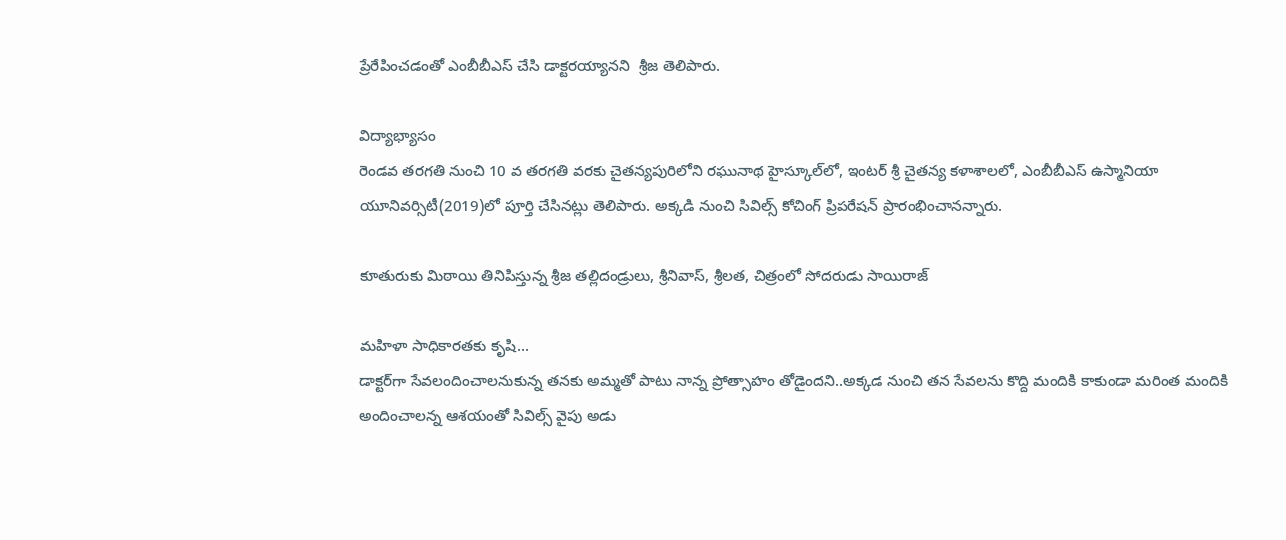ప్రేరేపించడంతో ఎంబీబీఎస్‌ చేసి డాక్టరయ్యానని  శ్రీజ తెలిపారు.

విద్యాభ్యాసం
రెండవ తరగతి నుంచి 10 వ తరగతి వరకు చైతన్యపురిలోని రఘునాథ హైస్కూల్‌లో, ఇంటర్‌ శ్రీ చైతన్య కళాశాలలో, ఎంబీబీఎస్‌ ఉస్మానియా యూనివర్సిటీ(2019)లో పూర్తి చేసినట్లు తెలిపారు. అక్కడి నుంచి సివిల్స్‌ కోచింగ్‌ ప్రిపరేషన్‌ ప్రారంభించానన్నారు.

కూతురుకు మిఠాయి తినిపిస్తున్న శ్రీజ తల్లిదండ్రులు, శ్రీనివాస్, శ్రీలత, చిత్రంలో సోదరుడు సాయిరాజ్‌

మహిళా సాధికారతకు కృషి...
డాక్టర్‌గా సేవలందించాలనుకున్న తనకు అమ్మతో పాటు నాన్న ప్రోత్సాహం తోడైందని..అక్కడ నుంచి తన సేవలను కొద్ది మందికి కాకుండా మరింత మందికి అందించాలన్న ఆశయంతో సివిల్స్‌ వైపు అడు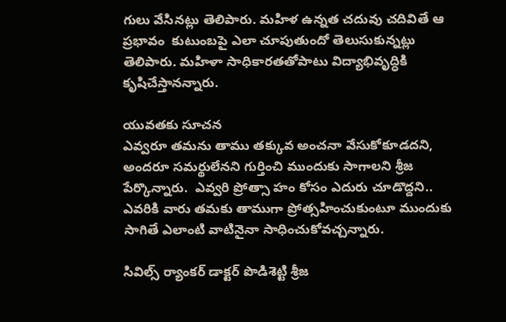గులు వేసినట్లు తెలిపారు. మహిళ ఉన్నత చదువు చదివితే ఆ ప్రభావం  కుటుంబపై ఎలా చూపుతుందో తెలుసుకున్నట్లు తెలిపారు. మహిళా సాధికారతతోపాటు విద్యాభివృద్ధికి కృషిచేస్తానన్నారు.

యువతకు సూచన
ఎవ్వరూ తమను తాము తక్కువ అంచనా వేసుకోకూడదని, అందరూ సమర్థులేనని గుర్తించి ముందుకు సాగాలని శ్రీజ పేర్కొన్నారు.  ఎవ్వరి ప్రోత్సా హం కోసం ఎదురు చూడొద్దని.. ఎవరికి వారు తమకు తాముగా ప్రోత్సహించుకుంటూ ముందుకు సాగితే ఎలాంటి వాటినైనా సాధించుకోవచ్చన్నారు.

సివిల్స్‌ ర్యాంకర్‌ డాక్టర్‌ పొడిశెట్టి శ్రీజ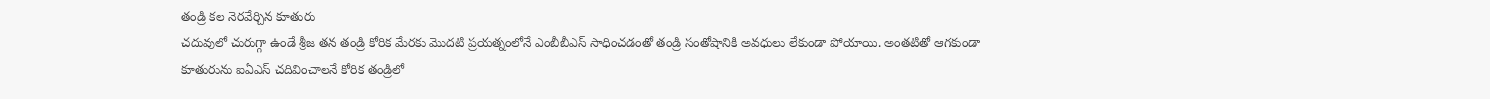తండ్రి కల నెరవేర్చిన కూతురు
చదువులో చురుగ్గా ఉండే శ్రీజ తన తండ్రి కోరిక మేరకు మొదటి ప్రయత్నంలోనే ఎంబీబీఎస్‌ సాధించడంతో తండ్రి సంతోషానికి అవధులు లేకుండా పోయాయి. అంతటితో ఆగకుండా కూతురును ఐఏఎస్‌ చదివించాలనే కోరిక తండ్రిలో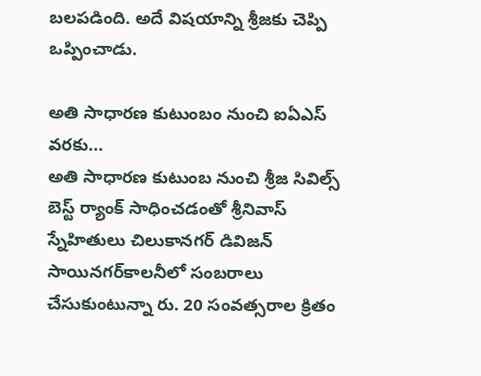బలపడింది. అదే విషయాన్ని శ్రీజకు చెప్పి ఒప్పించాడు.

అతి సాధారణ కుటుంబం నుంచి ఐఏఎస్‌ వరకు...
అతి సాధారణ కుటుంబ నుంచి శ్రీజ సివిల్స్‌ బెస్ట్‌ ర్యాంక్‌ సాధించడంతో శ్రీనివాస్‌ స్నేహితులు చిలుకానగర్‌ డివిజన్‌ సాయినగర్‌కాలనీలో సంబరాలు చేసుకుంటున్నా రు. 20 సంవత్సరాల క్రితం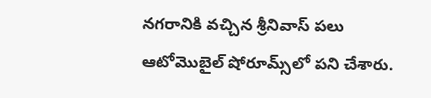నగరానికి వచ్చిన శ్రీనివాస్‌ పలు ఆటోమొబైల్‌ షోరూమ్స్‌లో పని చేశారు.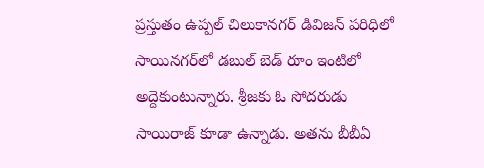ప్రస్తుతం ఉప్పల్‌ చిలుకానగర్‌ డివిజన్‌ పరిధిలో సాయినగర్‌లో డబుల్‌ బెడ్‌ రూం ఇంటిలో అద్దెకుంటున్నారు. శ్రీజకు ఓ సోదరుడు సాయిరాజ్‌ కూడా ఉన్నాడు. అతను బీబీఏ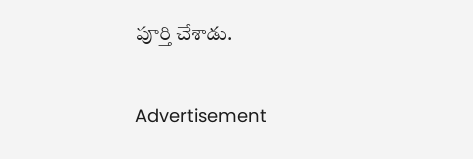పూర్తి చేశాడు.


Advertisement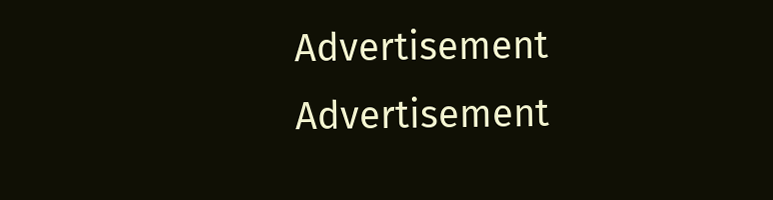Advertisement
Advertisement